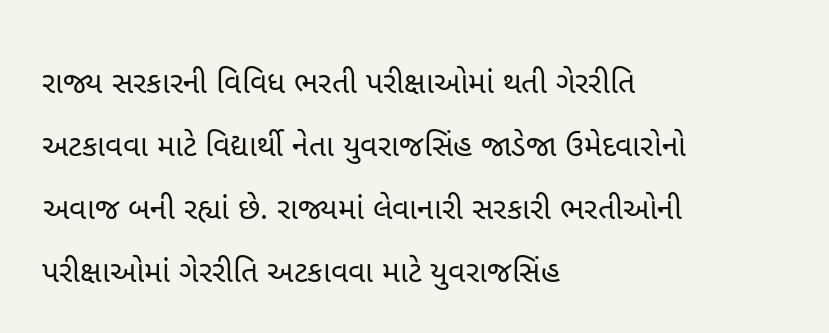રાજ્ય સરકારની વિવિધ ભરતી પરીક્ષાઓમાં થતી ગેરરીતિ અટકાવવા માટે વિદ્યાર્થી નેતા યુવરાજસિંહ જાડેજા ઉમેદવારોનો અવાજ બની રહ્યાં છે. રાજ્યમાં લેવાનારી સરકારી ભરતીઓની પરીક્ષાઓમાં ગેરરીતિ અટકાવવા માટે યુવરાજસિંહ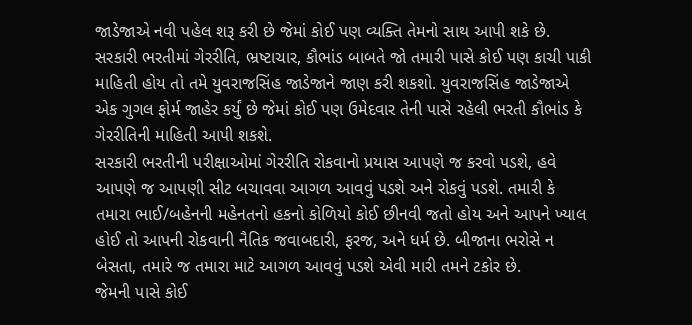જાડેજાએ નવી પહેલ શરૂ કરી છે જેમાં કોઈ પણ વ્યક્તિ તેમનો સાથ આપી શકે છે.
સરકારી ભરતીમાં ગેરરીતિ, ભ્રષ્ટાચાર, કૌભાંડ બાબતે જો તમારી પાસે કોઈ પણ કાચી પાકી માહિતી હોય તો તમે યુવરાજસિંહ જાડેજાને જાણ કરી શકશો. યુવરાજસિંહ જાડેજાએ એક ગુગલ ફોર્મ જાહેર કર્યું છે જેમાં કોઈ પણ ઉમેદવાર તેની પાસે રહેલી ભરતી કૌભાંડ કે ગેરરીતિની માહિતી આપી શકશે.
સરકારી ભરતીની પરીક્ષાઓમાં ગેરરીતિ રોકવાનો પ્રયાસ આપણે જ કરવો પડશે, હવે આપણે જ આપણી સીટ બચાવવા આગળ આવવું પડશે અને રોકવું પડશે. તમારી કે તમારા ભાઈ/બહેનની મહેનતનો હકનો કોળિયો કોઈ છીનવી જતો હોય અને આપને ખ્યાલ હોઈ તો આપની રોકવાની નૈતિક જવાબદારી, ફરજ, અને ધર્મ છે. બીજાના ભરોસે ન બેસતા, તમારે જ તમારા માટે આગળ આવવું પડશે એવી મારી તમને ટકોર છે.
જેમની પાસે કોઈ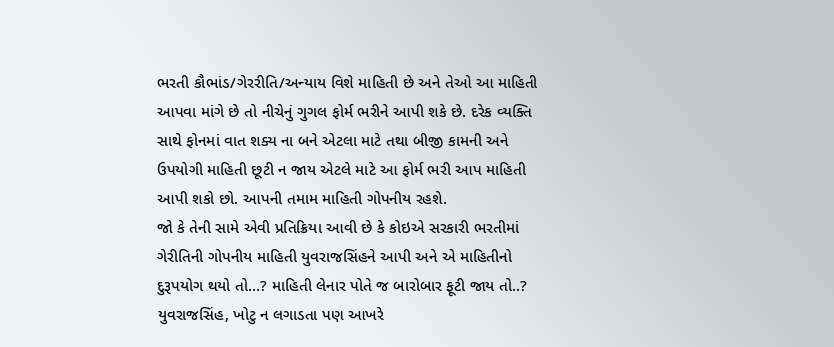ભરતી કૌભાંડ/ગેરરીતિ/અન્યાય વિશે માહિતી છે અને તેઓ આ માહિતી આપવા માંગે છે તો નીચેનું ગુગલ ફોર્મ ભરીને આપી શકે છે. દરેક વ્યક્તિ સાથે ફોનમાં વાત શક્ય ના બને એટલા માટે તથા બીજી કામની અને ઉપયોગી માહિતી છૂટી ન જાય એટલે માટે આ ફોર્મ ભરી આપ માહિતી આપી શકો છો. આપની તમામ માહિતી ગોપનીય રહશે.
જો કે તેની સામે એવી પ્રતિક્રિયા આવી છે કે કોઇએ સરકારી ભરતીમાં ગેરીતિની ગોપનીય માહિતી યુવરાજસિંહને આપી અને એ માહિતીનો દુરૂપયોગ થયો તો…? માહિતી લેનાર પોતે જ બારોબાર ફૂટી જાય તો..?
યુવરાજસિંહ, ખોટુ ન લગાડતા પણ આખરે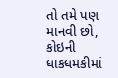તો તમે પણ માનવી છો, કોઇની ધાકધમકીમાં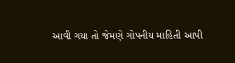આવી ગયા તો જેમણે ગોપનીય માહિતી આપી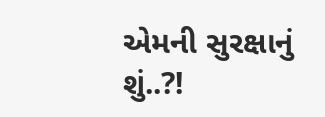એમની સુરક્ષાનું શું..?!